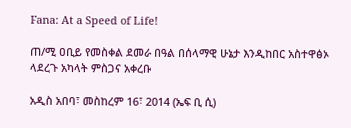Fana: At a Speed of Life!

ጠ/ሚ ዐቢይ የመስቀል ደመራ በዓል በሰላማዊ ሁኔታ እንዲከበር አስተዋፅኦ ላደረጉ አካላት ምስጋና አቀረቡ

አዲስ አበባ፣ መስከረም 16፣ 2014 (ኤፍ ቢ ሲ)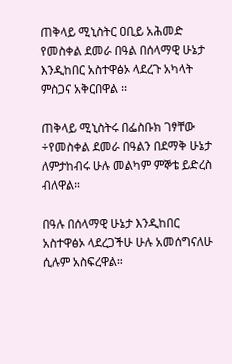ጠቅላይ ሚኒስትር ዐቢይ አሕመድ የመስቀል ደመራ በዓል በሰላማዊ ሁኔታ እንዲከበር አስተዋፅኦ ላደረጉ አካላት ምስጋና አቅርበዋል ፡፡

ጠቅላይ ሚኒስትሩ በፌስቡክ ገፃቸው ÷የመስቀል ደመራ በዓልን በደማቅ ሁኔታ ለምታከብሩ ሁሉ መልካም ምኞቴ ይድረስ ብለዋል።

በዓሉ በሰላማዊ ሁኔታ እንዲከበር አስተዋፅኦ ላደረጋችሁ ሁሉ አመሰግናለሁ ሲሉም አስፍረዋል።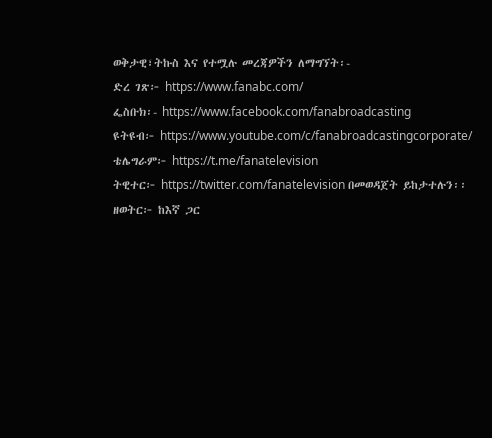ወቅታዊ፣ትኩስ እና የተሟሉ መረጃዎችን ለማግኘት፡-
ድረ ገጽ፦ https://www.fanabc.com/
ፌስቡክ፡- https://www.facebook.com/fanabroadcasting
ዩትዩብ፦ https://www.youtube.com/c/fanabroadcastingcorporate/
ቴሌግራም፦ https://t.me/fanatelevision
ትዊተር፦ https://twitter.com/fanatelevision በመወዳጀት ይከታተሉን፡፡
ዘወትር፦ ከእኛ ጋር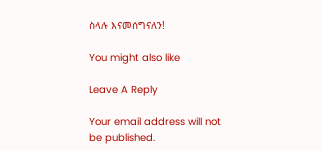ስላሉ እናመሰግናለን!

You might also like

Leave A Reply

Your email address will not be published.